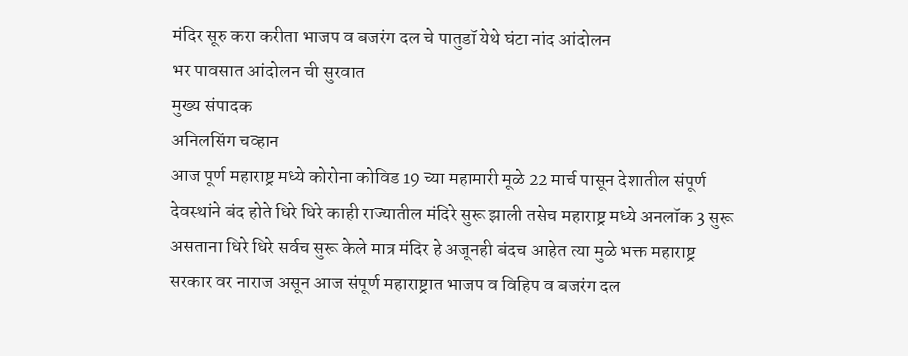मंदिर सूरु करा करीता भाजप व बजरंग दल चे पातुडॉ येथे घंटा नांद आंदोलन
भर पावसात आंदोलन ची सुरवात
मुख्य संपादक
अनिलसिंग चव्हान
आज पूर्ण महाराष्ट्र मध्ये कोरोना कोविड 19 च्या महामारी मूळे 22 मार्च पासून देशातील संपूर्ण देवस्थांने बंद होते धिरे धिरे काही राज्यातील मंदिरे सुरू झाली तसेच महाराष्ट्र मध्ये अनलॉक 3 सुरू असताना धिरे धिरे सर्वच सुरू केले मात्र मंदिर हे अजूनही बंदच आहेत त्या मुळे भक्त महाराष्ट्र सरकार वर नाराज असून आज संपूर्ण महाराष्ट्रात भाजप व विहिप व बजरंग दल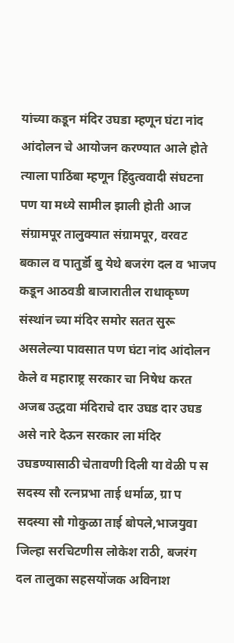यांच्या कडून मंदिर उघडा म्हणून घंटा नांद आंदोलन चे आयोजन करण्यात आले होते त्याला पाठिंबा म्हणून हिंदुत्ववादी संघटना पण या मध्ये सामील झाली होती आज संग्रामपूर तालुक्यात संग्रामपूर, वरवट बकाल व पातुर्डॉ बु येथे बजरंग दल व भाजप कडून आठवडी बाजारातील राधाकृष्ण संस्थांन च्या मंदिर समोर सतत सुरू असलेल्या पावसात पण घंटा नांद आंदोलन केले व महाराष्ट्र सरकार चा निषेध करत अजब उद्धवा मंदिराचे दार उघड दार उघड असे नारे देऊन सरकार ला मंदिर उघडण्यासाठी चेतावणी दिली या वेळी प स सदस्य सौ रत्नप्रभा ताई धर्माळ, ग्रा प सदस्या सौ गोकुळा ताई बोपले,भाजयुवा जिल्हा सरचिटणीस लोकेश राठी, बजरंग दल तालुका सहसयोंजक अविनाश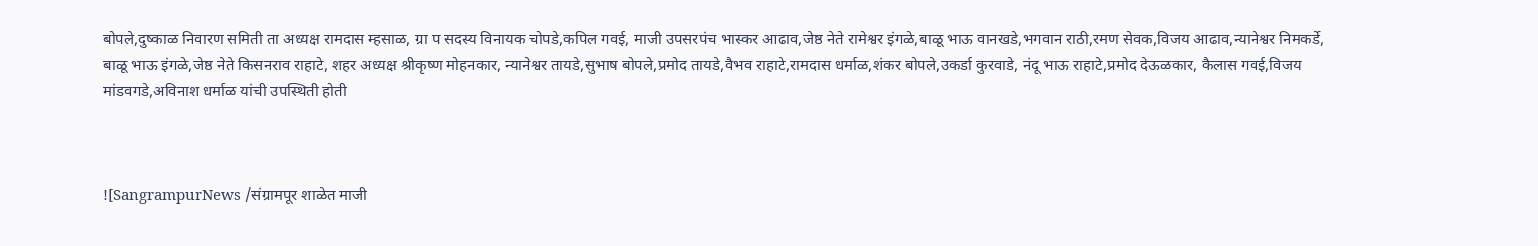बोपले,दुष्काळ निवारण समिती ता अध्यक्ष रामदास म्हसाळ, ग्रा प सदस्य विनायक चोपडे,कपिल गवई, माजी उपसरपंच भास्कर आढाव,जेष्ठ नेते रामेश्वर इंगळे,बाळू भाऊ वानखडे,भगवान राठी,रमण सेवक,विजय आढाव,न्यानेश्वर निमकर्डे, बाळू भाऊ इंगळे,जेष्ठ नेते किसनराव राहाटे, शहर अध्यक्ष श्रीकृष्ण मोहनकार, न्यानेश्वर तायडे,सुभाष बोपले,प्रमोद तायडे,वैभव राहाटे,रामदास धर्माळ,शंकर बोपले,उकर्डा कुरवाडे, नंदू भाऊ राहाटे,प्रमोद देऊळकार, कैलास गवई,विजय मांडवगडे,अविनाश धर्माळ यांची उपस्थिती होती



![SangrampurNews /संग्रामपूर शाळेत माजी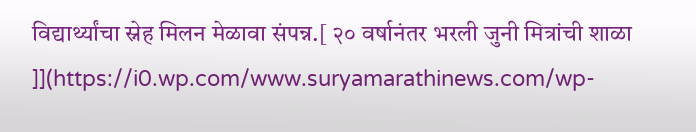विद्यार्थ्यांचा स्नेह मिलन मेळावा संपन्न.[ २० वर्षानंतर भरली जुनी मित्रांची शाळा ]](https://i0.wp.com/www.suryamarathinews.com/wp-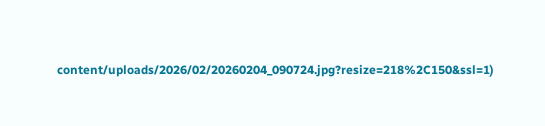content/uploads/2026/02/20260204_090724.jpg?resize=218%2C150&ssl=1)